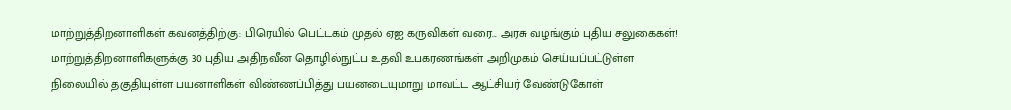மாற்றுத்திறனாளிகள் கவனத்திற்கு: பிரெயில் பெட்டகம் முதல் ஏஐ கருவிகள் வரை... அரசு வழங்கும் புதிய சலுகைகள்!
மாற்றுத்திறனாளிகளுக்கு 30 புதிய அதிநவீன தொழில்நுட்ப உதவி உபகரணங்கள் அறிமுகம் செய்யப்பட்டுள்ள நிலையில் தகுதியுள்ள பயனாளிகள் விண்ணப்பித்து பயனடையுமாறு மாவட்ட ஆட்சியர் வேண்டுகோள்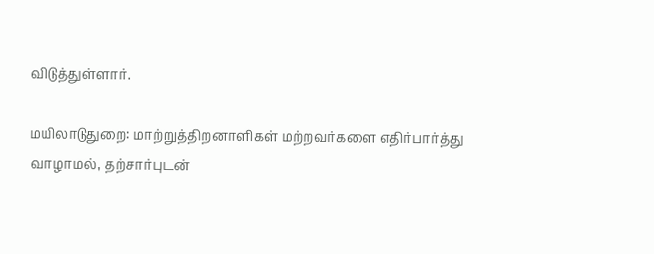விடுத்துள்ளார்.

மயிலாடுதுறை: மாற்றுத்திறனாளிகள் மற்றவர்களை எதிர்பார்த்து வாழாமல், தற்சார்புடன்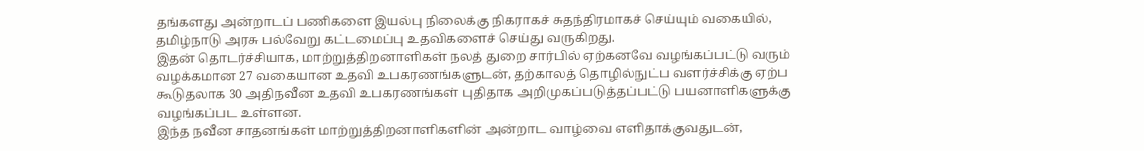தங்களது அன்றாடப் பணிகளை இயல்பு நிலைக்கு நிகராகச் சுதந்திரமாகச் செய்யும் வகையில், தமிழ்நாடு அரசு பல்வேறு கட்டமைப்பு உதவிகளைச் செய்து வருகிறது.
இதன் தொடர்ச்சியாக, மாற்றுத்திறனாளிகள் நலத் துறை சார்பில் ஏற்கனவே வழங்கப்பட்டு வரும் வழக்கமான 27 வகையான உதவி உபகரணங்களுடன், தற்காலத் தொழில்நுட்ப வளர்ச்சிக்கு ஏற்ப கூடுதலாக 30 அதிநவீன உதவி உபகரணங்கள் புதிதாக அறிமுகப்படுத்தப்பட்டு பயனாளிகளுக்கு வழங்கப்பட உள்ளன.
இந்த நவீன சாதனங்கள் மாற்றுத்திறனாளிகளின் அன்றாட வாழ்வை எளிதாக்குவதுடன்,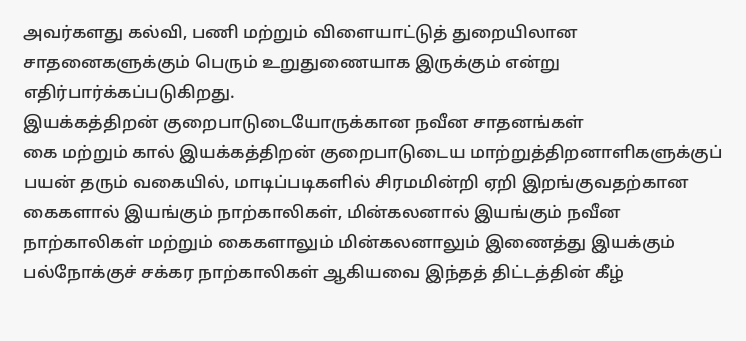அவர்களது கல்வி, பணி மற்றும் விளையாட்டுத் துறையிலான சாதனைகளுக்கும் பெரும் உறுதுணையாக இருக்கும் என்று எதிர்பார்க்கப்படுகிறது.
இயக்கத்திறன் குறைபாடுடையோருக்கான நவீன சாதனங்கள்
கை மற்றும் கால் இயக்கத்திறன் குறைபாடுடைய மாற்றுத்திறனாளிகளுக்குப் பயன் தரும் வகையில், மாடிப்படிகளில் சிரமமின்றி ஏறி இறங்குவதற்கான கைகளால் இயங்கும் நாற்காலிகள், மின்கலனால் இயங்கும் நவீன நாற்காலிகள் மற்றும் கைகளாலும் மின்கலனாலும் இணைத்து இயக்கும் பல்நோக்குச் சக்கர நாற்காலிகள் ஆகியவை இந்தத் திட்டத்தின் கீழ்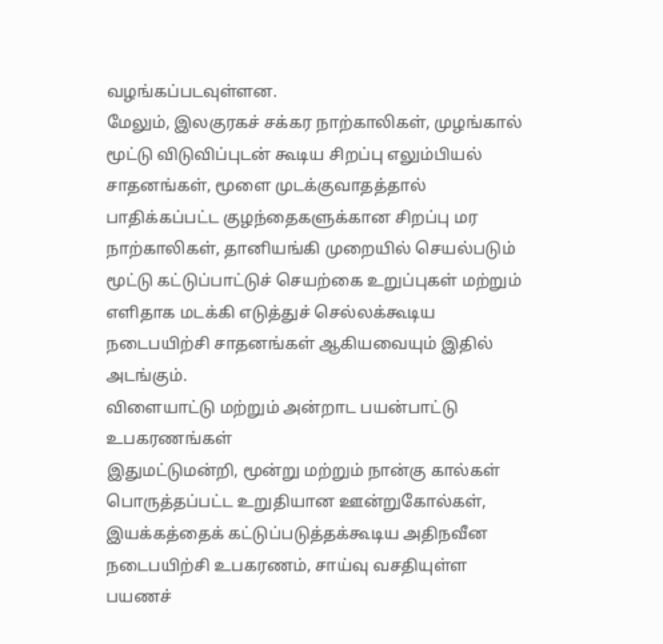வழங்கப்படவுள்ளன.
மேலும், இலகுரகச் சக்கர நாற்காலிகள், முழங்கால் மூட்டு விடுவிப்புடன் கூடிய சிறப்பு எலும்பியல் சாதனங்கள், மூளை முடக்குவாதத்தால் பாதிக்கப்பட்ட குழந்தைகளுக்கான சிறப்பு மர நாற்காலிகள், தானியங்கி முறையில் செயல்படும் மூட்டு கட்டுப்பாட்டுச் செயற்கை உறுப்புகள் மற்றும் எளிதாக மடக்கி எடுத்துச் செல்லக்கூடிய நடைபயிற்சி சாதனங்கள் ஆகியவையும் இதில் அடங்கும்.
விளையாட்டு மற்றும் அன்றாட பயன்பாட்டு உபகரணங்கள்
இதுமட்டுமன்றி, மூன்று மற்றும் நான்கு கால்கள் பொருத்தப்பட்ட உறுதியான ஊன்றுகோல்கள், இயக்கத்தைக் கட்டுப்படுத்தக்கூடிய அதிநவீன நடைபயிற்சி உபகரணம், சாய்வு வசதியுள்ள பயணச்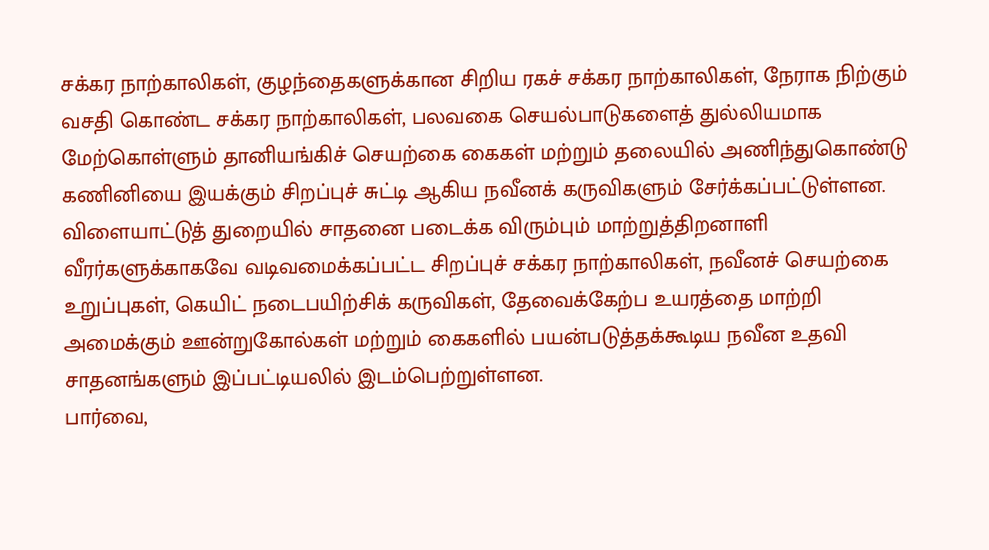சக்கர நாற்காலிகள், குழந்தைகளுக்கான சிறிய ரகச் சக்கர நாற்காலிகள், நேராக நிற்கும் வசதி கொண்ட சக்கர நாற்காலிகள், பலவகை செயல்பாடுகளைத் துல்லியமாக மேற்கொள்ளும் தானியங்கிச் செயற்கை கைகள் மற்றும் தலையில் அணிந்துகொண்டு கணினியை இயக்கும் சிறப்புச் சுட்டி ஆகிய நவீனக் கருவிகளும் சேர்க்கப்பட்டுள்ளன.
விளையாட்டுத் துறையில் சாதனை படைக்க விரும்பும் மாற்றுத்திறனாளி வீரர்களுக்காகவே வடிவமைக்கப்பட்ட சிறப்புச் சக்கர நாற்காலிகள், நவீனச் செயற்கை உறுப்புகள், கெயிட் நடைபயிற்சிக் கருவிகள், தேவைக்கேற்ப உயரத்தை மாற்றி அமைக்கும் ஊன்றுகோல்கள் மற்றும் கைகளில் பயன்படுத்தக்கூடிய நவீன உதவி சாதனங்களும் இப்பட்டியலில் இடம்பெற்றுள்ளன.
பார்வை,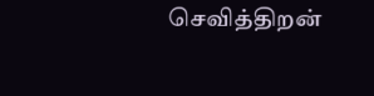செவித்திறன்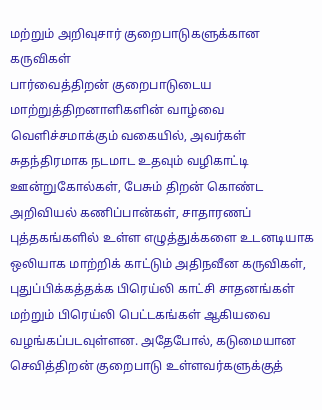மற்றும் அறிவுசார் குறைபாடுகளுக்கான கருவிகள்
பார்வைத்திறன் குறைபாடுடைய மாற்றுத்திறனாளிகளின் வாழ்வை வெளிச்சமாக்கும் வகையில், அவர்கள் சுதந்திரமாக நடமாட உதவும் வழிகாட்டி ஊன்றுகோல்கள், பேசும் திறன் கொண்ட அறிவியல் கணிப்பான்கள், சாதாரணப் புத்தகங்களில் உள்ள எழுத்துக்களை உடனடியாக ஒலியாக மாற்றிக் காட்டும் அதிநவீன கருவிகள், புதுப்பிக்கத்தக்க பிரெய்லி காட்சி சாதனங்கள் மற்றும் பிரெய்லி பெட்டகங்கள் ஆகியவை வழங்கப்படவுள்ளன. அதேபோல், கடுமையான செவித்திறன் குறைபாடு உள்ளவர்களுக்குத்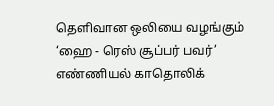தெளிவான ஒலியை வழங்கும் ‘ஹை - ரெஸ் சூப்பர் பவர்’ எண்ணியல் காதொலிக்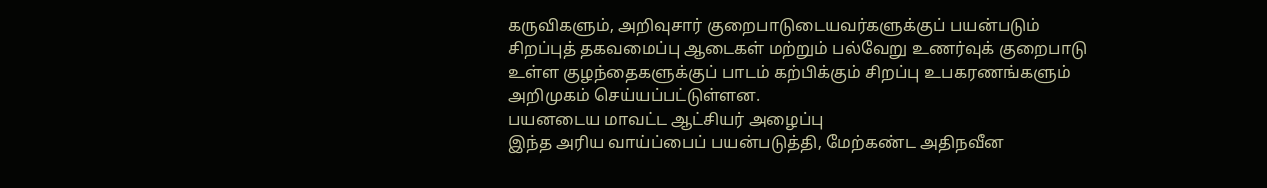கருவிகளும், அறிவுசார் குறைபாடுடையவர்களுக்குப் பயன்படும் சிறப்புத் தகவமைப்பு ஆடைகள் மற்றும் பல்வேறு உணர்வுக் குறைபாடு உள்ள குழந்தைகளுக்குப் பாடம் கற்பிக்கும் சிறப்பு உபகரணங்களும் அறிமுகம் செய்யப்பட்டுள்ளன.
பயனடைய மாவட்ட ஆட்சியர் அழைப்பு
இந்த அரிய வாய்ப்பைப் பயன்படுத்தி, மேற்கண்ட அதிநவீன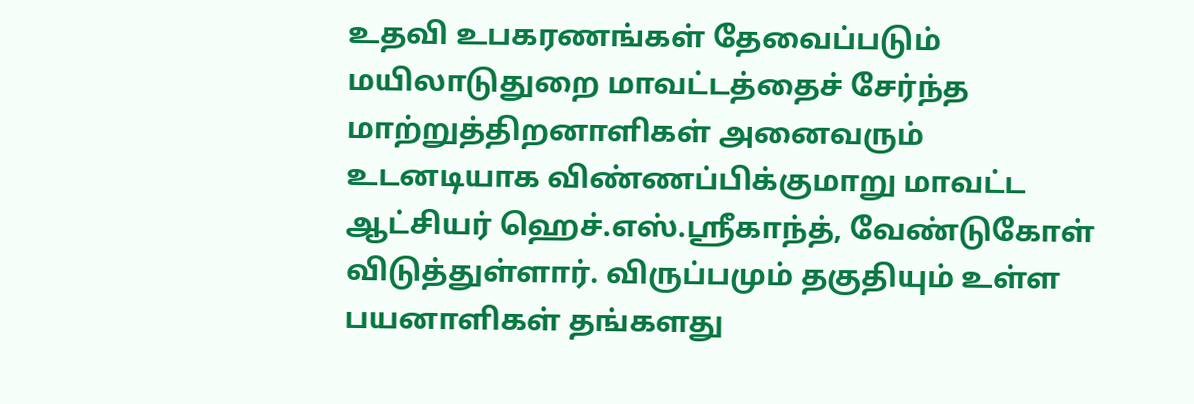உதவி உபகரணங்கள் தேவைப்படும் மயிலாடுதுறை மாவட்டத்தைச் சேர்ந்த மாற்றுத்திறனாளிகள் அனைவரும் உடனடியாக விண்ணப்பிக்குமாறு மாவட்ட ஆட்சியர் ஹெச்.எஸ்.ஸ்ரீகாந்த், வேண்டுகோள் விடுத்துள்ளார். விருப்பமும் தகுதியும் உள்ள பயனாளிகள் தங்களது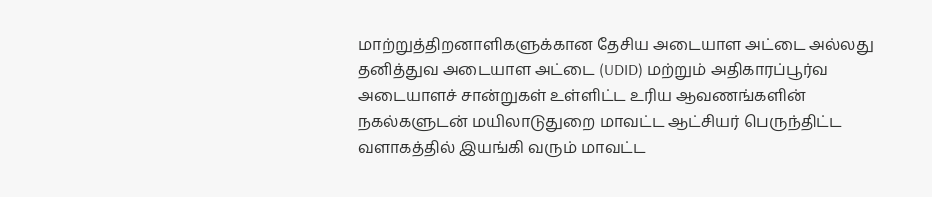மாற்றுத்திறனாளிகளுக்கான தேசிய அடையாள அட்டை அல்லது தனித்துவ அடையாள அட்டை (UDID) மற்றும் அதிகாரப்பூர்வ அடையாளச் சான்றுகள் உள்ளிட்ட உரிய ஆவணங்களின் நகல்களுடன் மயிலாடுதுறை மாவட்ட ஆட்சியர் பெருந்திட்ட வளாகத்தில் இயங்கி வரும் மாவட்ட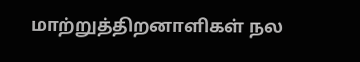மாற்றுத்திறனாளிகள் நல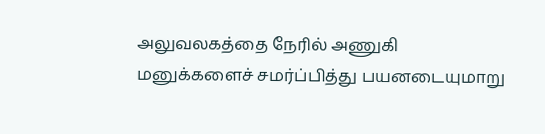அலுவலகத்தை நேரில் அணுகி மனுக்களைச் சமர்ப்பித்து பயனடையுமாறு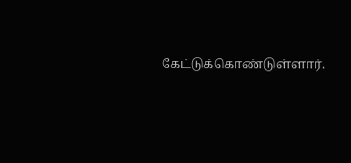கேட்டுக்கொண்டுள்ளார்.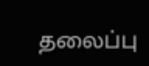தலைப்பு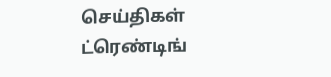செய்திகள்
ட்ரெண்டிங்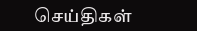செய்திகள்